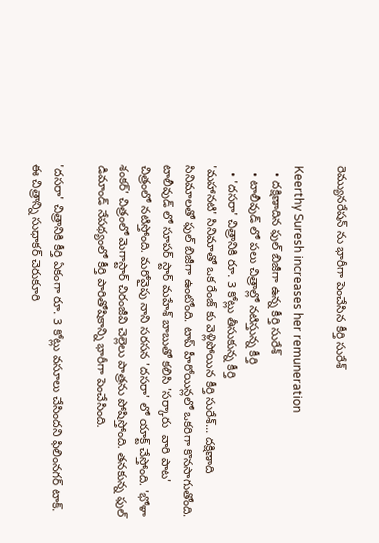రెమ్యునరేషన్ ను భారీగా పెంచేసిన కీర్తి సురేశ్

Keerthy Suresh increases her remuneration
  • దక్షిణాదిన ఫుల్ బిజీగా ఉన్న కీర్తి సురేశ్
  • టాలీవుడ్ లో పలు చిత్రాల్లో నటిస్తున్న కీర్తి
  • 'దసరా' చిత్రానికి రూ. 3 కోట్లు తీసుకున్న కీర్తి
'మహానటి' సినిమాతో ఒక రేంజ్ కు వెళ్లిపోయిన కీర్తి సురేశ్... దక్షిణాది సినిమాలతో ఫుల్ బిజీగా ఉంటోంది. టాప్ హీరోయిన్లలో ఒకరిగా కొనసాగుతోంది. టాలీవుడ్ లో సూపర్ స్టార్ మహేశ్ బాబుతో కలిసి 'సర్కారు  వారి పాట' చిత్రంలో నటిస్తోంది. మరోవైపు నాని సరసన 'దసరా' లో యాక్ట్ చేస్తోంది. 'భోళా శంకర్' చిత్రంలో మెగాస్టార్ చిరంజీవి చెల్లెలు పాత్రను పోషిస్తోంది. తనకున్న ఫుల్ డిమాండ్ నేపథ్యంలో కీర్తి పారితోషికాన్ని భారీగా పెంచేసింది.

'దసరా' చిత్రానికి కీర్తి ఏకంగా రూ. 3 కోట్లు వసూలు చేసిందని ఫిలింనగర్ టాక్. ఈ చిత్రాన్ని సుధాకర్ చెరుకూరి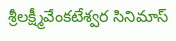శ్రీలక్ష్మీవేంకటేశ్వర సినిమాస్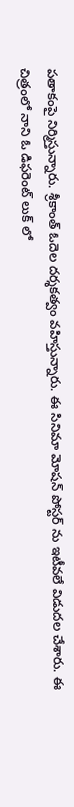పతాకంపై నిర్మిస్తున్నారు. శ్రీకాంత్ ఓదెల దర్శకత్వం వహిస్తున్నారు. ఈ సినిమా మోషన్ పోస్టర్ ను ఇటీవలే విడుదల చేశారు. ఈ చిత్రంలో నాని ఓ డిఫరెంట్ లుక్ లో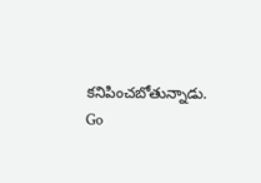కనిపించబోతున్నాడు.
Go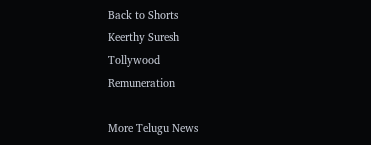Back to Shorts
Keerthy Suresh
Tollywood
Remuneration

More Telugu News